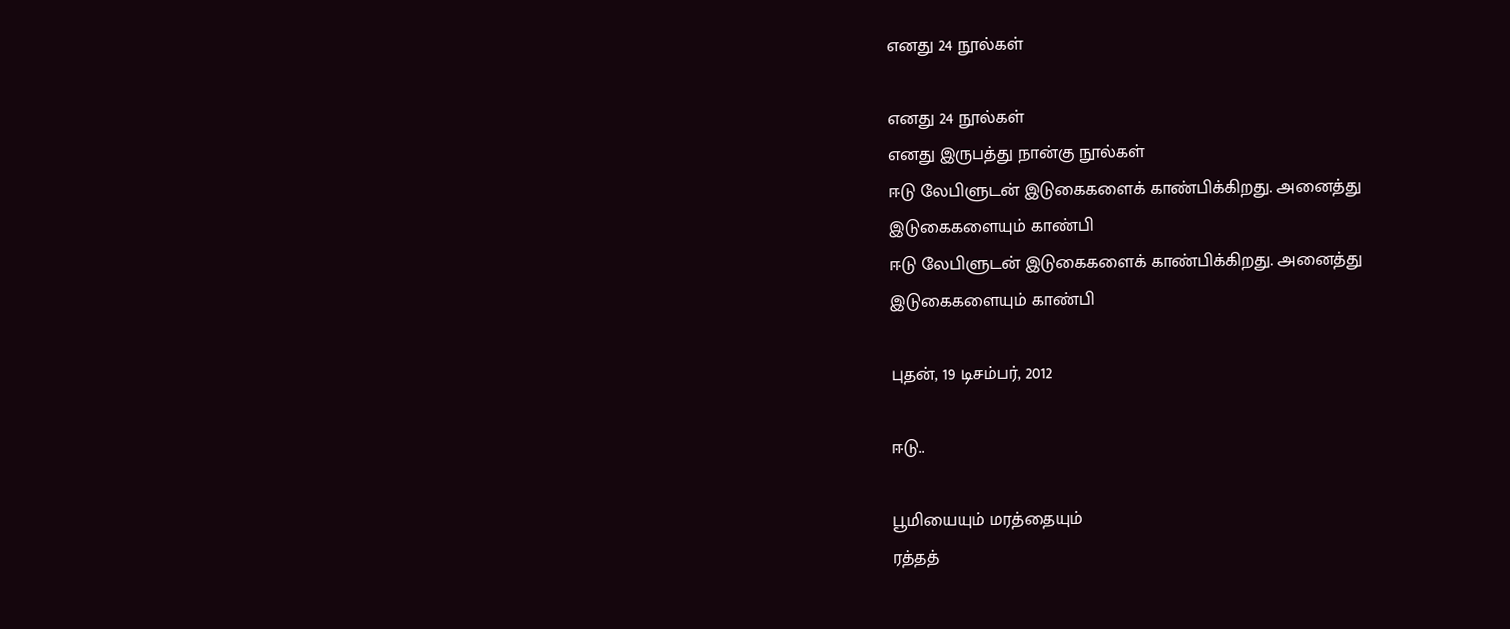எனது 24 நூல்கள்

எனது 24 நூல்கள்
எனது இருபத்து நான்கு நூல்கள்
ஈடு லேபிளுடன் இடுகைகளைக் காண்பிக்கிறது. அனைத்து இடுகைகளையும் காண்பி
ஈடு லேபிளுடன் இடுகைகளைக் காண்பிக்கிறது. அனைத்து இடுகைகளையும் காண்பி

புதன், 19 டிசம்பர், 2012

ஈடு..

பூமியையும் மரத்தையும்
ரத்தத்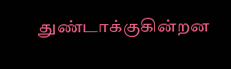துண்டாக்குகின்றன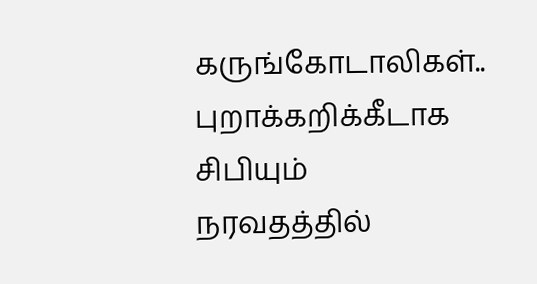கருங்கோடாலிகள்..
புறாக்கறிக்கீடாக சிபியும்
நரவதத்தில்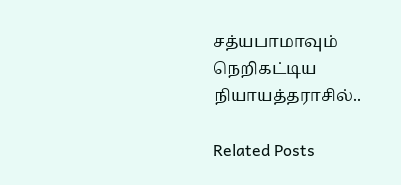சத்யபாமாவும்
நெறிகட்டிய நியாயத்தராசில்..

Related Posts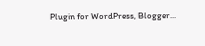Plugin for WordPress, Blogger...